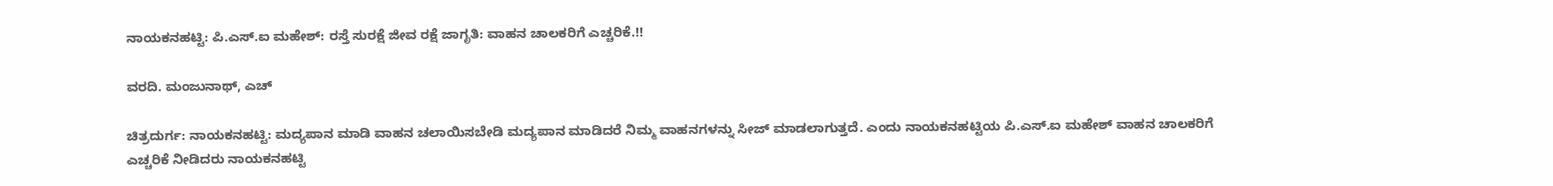ನಾಯಕನಹಟ್ಟಿ: ಪಿ.ಎಸ್.ಐ ಮಹೇಶ್: ರಸ್ತೆ ಸುರಕ್ಷೆ ಜೀವ ರಕ್ಷೆ ಜಾಗೃತಿ: ವಾಹನ ಚಾಲಕರಿಗೆ ಎಚ್ಚರಿಕೆ.!!

ವರದಿ. ಮಂಜುನಾಥ್, ಎಚ್

ಚಿತ್ರದುರ್ಗ: ನಾಯಕನಹಟ್ಟಿ: ಮದ್ಯಪಾನ ಮಾಡಿ ವಾಹನ ಚಲಾಯಿಸಬೇಡಿ ಮದ್ಯಪಾನ ಮಾಡಿದರೆ ನಿಮ್ಮ ವಾಹನಗಳನ್ನು ಸೀಜ್ ಮಾಡಲಾಗುತ್ತದೆ. ಎಂದು ನಾಯಕನಹಟ್ಟಿಯ ಪಿ.ಎಸ್.ಐ ಮಹೇಶ್ ವಾಹನ ಚಾಲಕರಿಗೆ ಎಚ್ಚರಿಕೆ ನೀಡಿದರು ನಾಯಕನಹಟ್ಟಿ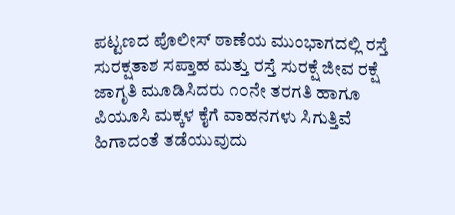ಪಟ್ಟಣದ ಪೊಲೀಸ್ ಠಾಣೆಯ ಮುಂಭಾಗದಲ್ಲಿ ರಸ್ತೆ ಸುರಕ್ಷತಾಶ ಸಪ್ತಾಹ ಮತ್ತು ರಸ್ತೆ ಸುರಕ್ಷೆ ಜೀವ ರಕ್ಷೆ ಜಾಗೃತಿ ಮೂಡಿಸಿದರು ೧೦ನೇ ತರಗತಿ ಹಾಗೂ ಪಿಯೂಸಿ ಮಕ್ಕಳ ಕೈಗೆ ವಾಹನಗಳು ಸಿಗುತ್ತಿವೆ ಹಿಗಾದಂತೆ ತಡೆಯುವುದು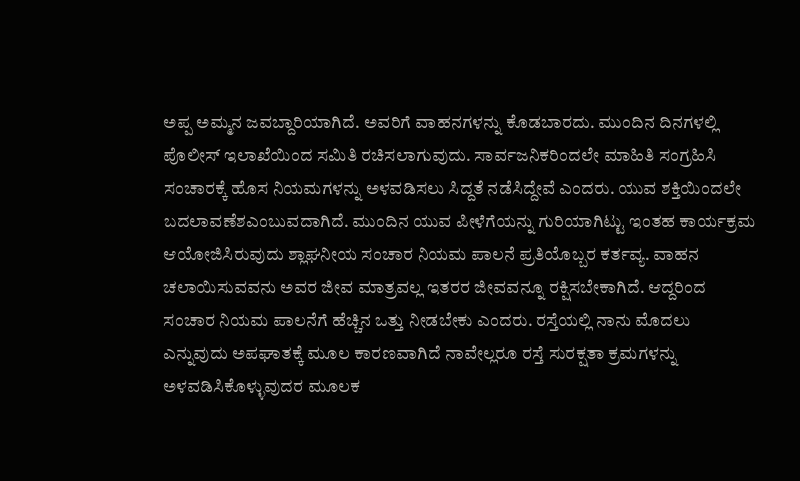ಅಪ್ಪ ಅಮ್ಮನ ಜವಬ್ದಾರಿಯಾಗಿದೆ. ಅವರಿಗೆ ವಾಹನಗಳನ್ನು ಕೊಡಬಾರದು. ಮುಂದಿನ ದಿನಗಳಲ್ಲಿ ಪೊಲೀಸ್ ಇಲಾಖೆಯಿಂದ ಸಮಿತಿ ರಚಿಸಲಾಗುವುದು. ಸಾರ್ವಜನಿಕರಿಂದಲೇ ಮಾಹಿತಿ ಸಂಗ್ರಹಿಸಿ ಸಂಚಾರಕ್ಕೆ ಹೊಸ ನಿಯಮಗಳನ್ನು ಅಳವಡಿಸಲು ಸಿದ್ದತೆ ನಡೆಸಿದ್ದೇವೆ ಎಂದರು. ಯುವ ಶಕ್ತಿಯಿಂದಲೇ ಬದಲಾವಣೆಶಎಂಬುವದಾಗಿದೆ. ಮುಂದಿನ ಯುವ ಪೀಳೆಗೆಯನ್ನು ಗುರಿಯಾಗಿಟ್ಟು ಇಂತಹ ಕಾರ್ಯಕ್ರಮ ಆಯೋಜಿಸಿರುವುದು ಶ್ಲಾಘನೀಯ ಸಂಚಾರ ನಿಯಮ ಪಾಲನೆ ಪ್ರತಿಯೊಬ್ಬರ ಕರ್ತವ್ಯ. ವಾಹನ ಚಲಾಯಿಸುವವನು ಅವರ ಜೀವ ಮಾತ್ರವಲ್ಲ ಇತರರ ಜೀವವನ್ನೂ ರಕ್ಷಿಸಬೇಕಾಗಿದೆ. ಆದ್ದರಿಂದ ಸಂಚಾರ ನಿಯಮ ಪಾಲನೆಗೆ ಹೆಚ್ಚಿನ ಒತ್ತು ನೀಡಬೇಕು ಎಂದರು. ರಸ್ತೆಯಲ್ಲಿ ನಾನು ಮೊದಲು ಎನ್ನುವುದು ಅಪಘಾತಕ್ಕೆ ಮೂಲ ಕಾರಣವಾಗಿದೆ ನಾವೇಲ್ಲರೂ ರಸ್ತೆ ಸುರಕ್ಷತಾ ಕ್ರಮಗಳನ್ನು ಅಳವಡಿಸಿಕೊಳ್ಳುವುದರ ಮೂಲಕ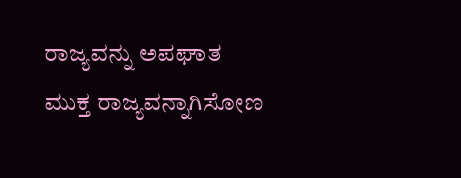ರಾಜ್ಯವನ್ನು ಅಪಘಾತ ಮುಕ್ತ ರಾಜ್ಯವನ್ನಾಗಿಸೋಣ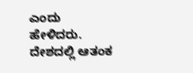ಎಂದು ಹೇಳಿದರು. ದೇಶದಲ್ಲಿ ಆತಂಕ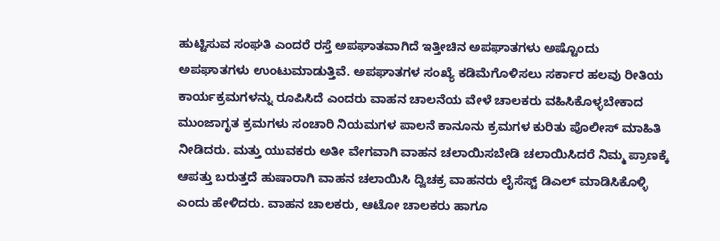ಹುಟ್ಟಿಸುವ ಸಂಘತಿ ಎಂದರೆ ರಸ್ತೆ ಅಪಘಾತವಾಗಿದೆ ಇತ್ತೀಚಿನ ಅಪಘಾತಗಳು ಅಷ್ಟೊಂದು ಅಪಘಾತಗಳು ಉಂಟುಮಾಡುತ್ತಿವೆ. ಅಪಘಾತಗಳ ಸಂಖ್ಯೆ ಕಡಿಮೆಗೊಳಿಸಲು ಸರ್ಕಾರ ಹಲವು ರೀತಿಯ ಕಾರ್ಯಕ್ರಮಗಳನ್ನು ರೂಪಿಸಿದೆ ಎಂದರು ವಾಹನ ಚಾಲನೆಯ ವೇಳೆ ಚಾಲಕರು ವಹಿಸಿಕೊಳ್ಳಬೇಕಾದ ಮುಂಜಾಗೃತ ಕ್ರಮಗಳು ಸಂಚಾರಿ ನಿಯಮಗಳ ಪಾಲನೆ ಕಾನೂನು ಕ್ರಮಗಳ ಕುರಿತು ಪೊಲೀಸ್ ಮಾಹಿತಿ ನೀಡಿದರು. ಮತ್ತು ಯುವಕರು ಅತೀ ವೇಗವಾಗಿ ವಾಹನ ಚಲಾಯಿಸಬೇಡಿ ಚಲಾಯಿಸಿದರೆ ನಿಮ್ಮ ಪ್ರಾಣಕ್ಕೆ ಆಪತ್ತು ಬರುತ್ತದೆ ಹುಷಾರಾಗಿ ವಾಹನ ಚಲಾಯಿಸಿ ದ್ವಿಚಕ್ರ ವಾಹನರು ಲೈಸೆಸ್ಟ್ ಡಿಎಲ್ ಮಾಡಿಸಿಕೊಳ್ಳಿ ಎಂದು ಹೇಳಿದರು. ವಾಹನ ಚಾಲಕರು, ಆಟೋ ಚಾಲಕರು ಹಾಗೂ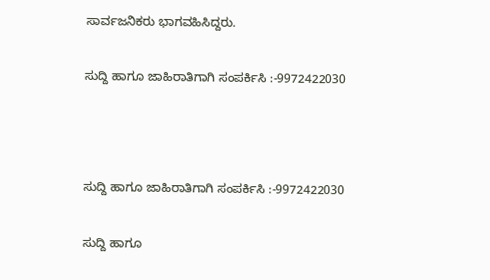ಸಾರ್ವಜನಿಕರು ಭಾಗವಹಿಸಿದ್ದರು.

ಸುದ್ದಿ ಹಾಗೂ ಜಾಹಿರಾತಿಗಾಗಿ ಸಂಪರ್ಕಿಸಿ :-9972422030



ಸುದ್ದಿ ಹಾಗೂ ಜಾಹಿರಾತಿಗಾಗಿ ಸಂಪರ್ಕಿಸಿ :-9972422030

ಸುದ್ದಿ ಹಾಗೂ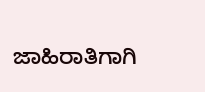ಜಾಹಿರಾತಿಗಾಗಿ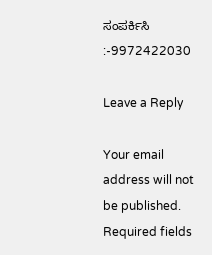ಸಂಪರ್ಕಿಸಿ :-9972422030

Leave a Reply

Your email address will not be published. Required fields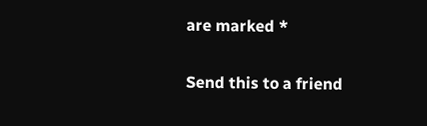are marked *

Send this to a friend